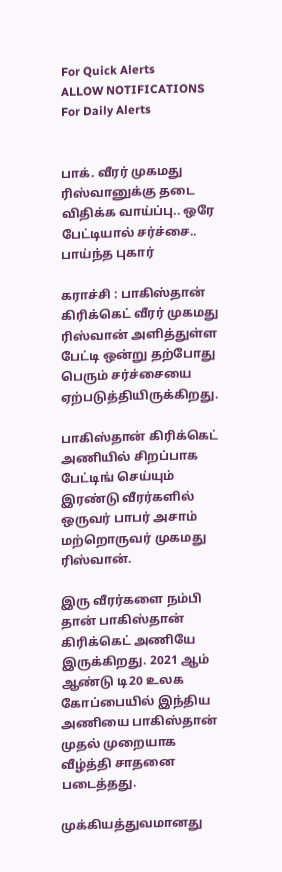For Quick Alerts
ALLOW NOTIFICATIONS
For Daily Alerts


பாக். வீரர் முகமது ரிஸ்வானுக்கு தடை விதிக்க வாய்ப்பு.. ஒரே பேட்டியால் சர்ச்சை.. பாய்ந்த புகார்

கராச்சி : பாகிஸ்தான் கிரிக்கெட் வீரர் முகமது ரிஸ்வான் அளித்துள்ள பேட்டி ஒன்று தற்போது பெரும் சர்ச்சையை ஏற்படுத்தியிருக்கிறது.

பாகிஸ்தான் கிரிக்கெட் அணியில் சிறப்பாக பேட்டிங் செய்யும் இரண்டு வீரர்களில் ஒருவர் பாபர் அசாம் மற்றொருவர் முகமது ரிஸ்வான்.

இரு வீரர்களை நம்பி தான் பாகிஸ்தான் கிரிக்கெட் அணியே இருக்கிறது. 2021 ஆம் ஆண்டு டி20 உலக கோப்பையில் இந்திய அணியை பாகிஸ்தான் முதல் முறையாக வீழ்த்தி சாதனை படைத்தது.

முக்கியத்துவமானது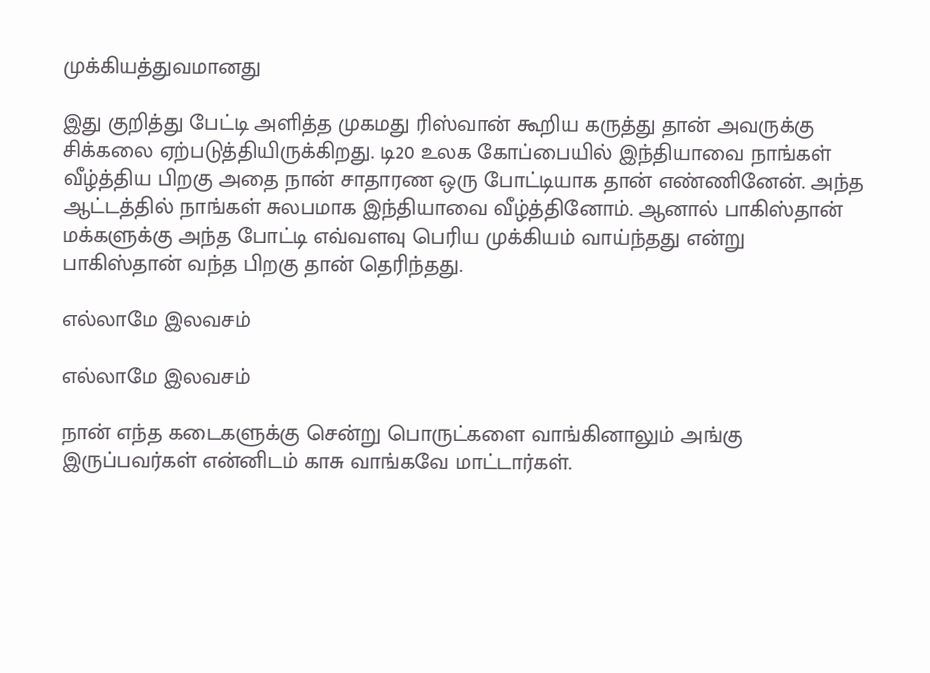முக்கியத்துவமானது

இது குறித்து பேட்டி அளித்த முகமது ரிஸ்வான் கூறிய கருத்து தான் அவருக்கு சிக்கலை ஏற்படுத்தியிருக்கிறது. டி20 உலக கோப்பையில் இந்தியாவை நாங்கள் வீழ்த்திய பிறகு அதை நான் சாதாரண ஒரு போட்டியாக தான் எண்ணினேன். அந்த ஆட்டத்தில் நாங்கள் சுலபமாக இந்தியாவை வீழ்த்தினோம். ஆனால் பாகிஸ்தான் மக்களுக்கு அந்த போட்டி எவ்வளவு பெரிய முக்கியம் வாய்ந்தது என்று பாகிஸ்தான் வந்த பிறகு தான் தெரிந்தது.

எல்லாமே இலவசம்

எல்லாமே இலவசம்

நான் எந்த கடைகளுக்கு சென்று பொருட்களை வாங்கினாலும் அங்கு இருப்பவர்கள் என்னிடம் காசு வாங்கவே மாட்டார்கள்.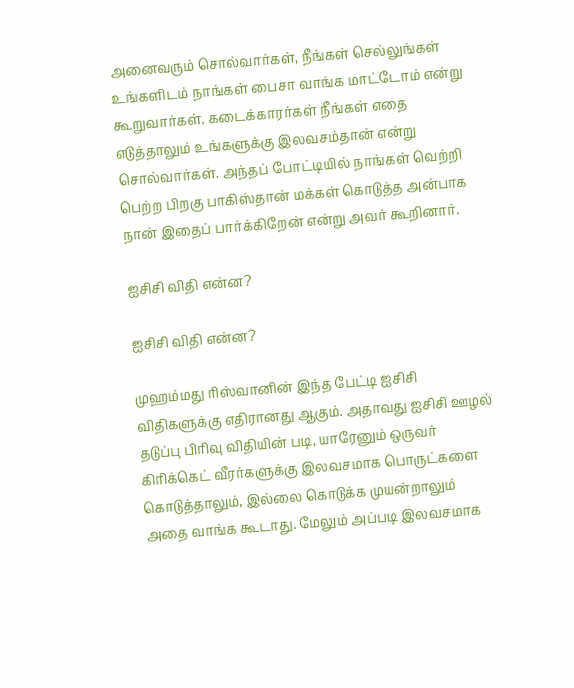அனைவரும் சொல்வார்கள், நீங்கள் செல்லுங்கள் உங்களிடம் நாங்கள் பைசா வாங்க மாட்டோம் என்று கூறுவார்கள். கடைக்காரர்கள் நீங்கள் எதை எடுத்தாலும் உங்களுக்கு இலவசம்தான் என்று சொல்வார்கள். அந்தப் போட்டியில் நாங்கள் வெற்றி பெற்ற பிறகு பாகிஸ்தான் மக்கள் கொடுத்த அன்பாக நான் இதைப் பார்க்கிறேன் என்று அவர் கூறினார்.

ஐசிசி விதி என்ன?

ஐசிசி விதி என்ன?

முஹம்மது ரிஸ்வானின் இந்த பேட்டி ஐசிசி விதிகளுக்கு எதிரானது ஆகும். அதாவது ஐசிசி ஊழல் தடுப்பு பிரிவு விதியின் படி, யாரேனும் ஒருவர் கிரிக்கெட் வீரர்களுக்கு இலவசமாக பொருட்களை கொடுத்தாலும், இல்லை கொடுக்க முயன்றாலும் அதை வாங்க கூடாது. மேலும் அப்படி இலவசமாக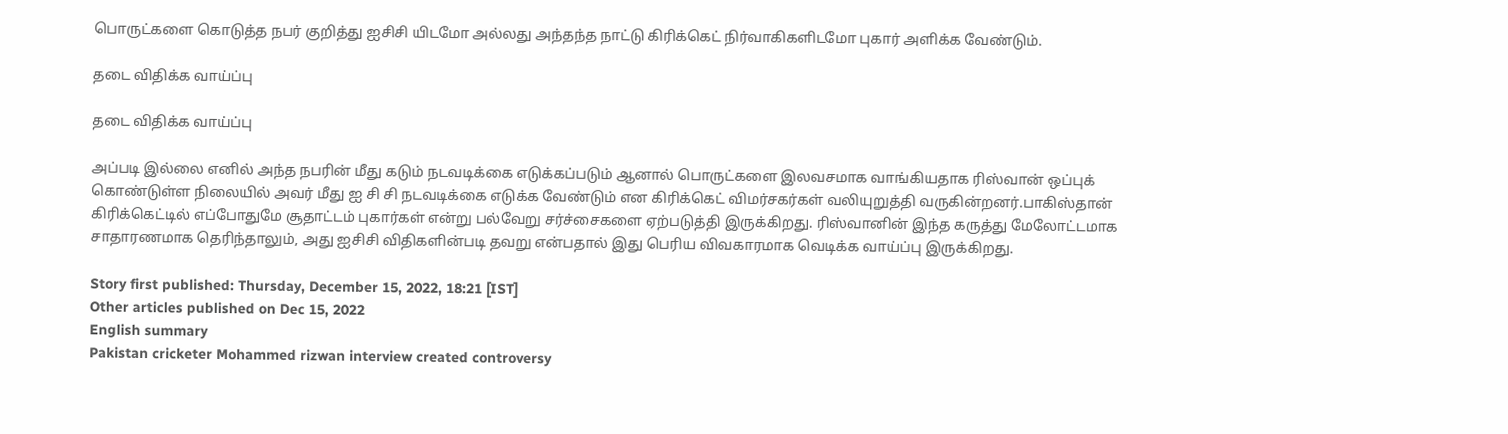பொருட்களை கொடுத்த நபர் குறித்து ஐசிசி யிடமோ அல்லது அந்தந்த நாட்டு கிரிக்கெட் நிர்வாகிகளிடமோ புகார் அளிக்க வேண்டும்.

தடை விதிக்க வாய்ப்பு

தடை விதிக்க வாய்ப்பு

அப்படி இல்லை எனில் அந்த நபரின் மீது கடும் நடவடிக்கை எடுக்கப்படும் ஆனால் பொருட்களை இலவசமாக வாங்கியதாக ரிஸ்வான் ஒப்புக் கொண்டுள்ள நிலையில் அவர் மீது ஐ சி சி நடவடிக்கை எடுக்க வேண்டும் என கிரிக்கெட் விமர்சகர்கள் வலியுறுத்தி வருகின்றனர்.பாகிஸ்தான் கிரிக்கெட்டில் எப்போதுமே சூதாட்டம் புகார்கள் என்று பல்வேறு சர்ச்சைகளை ஏற்படுத்தி இருக்கிறது. ரிஸ்வானின் இந்த கருத்து மேலோட்டமாக சாதாரணமாக தெரிந்தாலும், அது ஐசிசி விதிகளின்படி தவறு என்பதால் இது பெரிய விவகாரமாக வெடிக்க வாய்ப்பு இருக்கிறது.

Story first published: Thursday, December 15, 2022, 18:21 [IST]
Other articles published on Dec 15, 2022
English summary
Pakistan cricketer Mohammed rizwan interview created controversy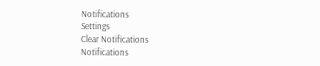Notifications
Settings
Clear Notifications
Notifications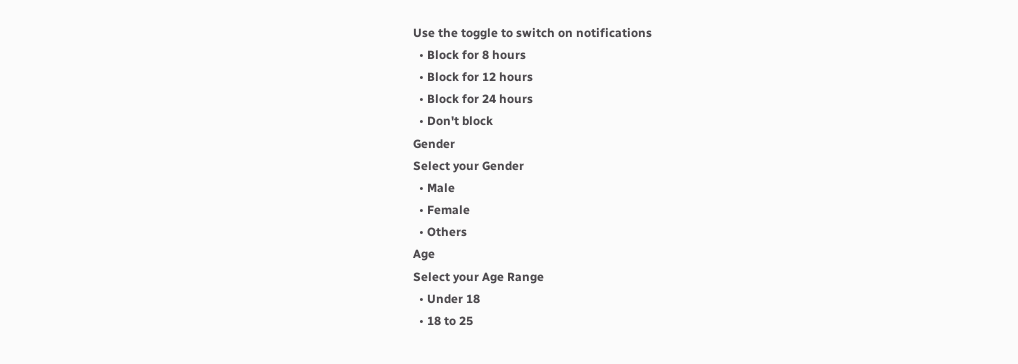Use the toggle to switch on notifications
  • Block for 8 hours
  • Block for 12 hours
  • Block for 24 hours
  • Don't block
Gender
Select your Gender
  • Male
  • Female
  • Others
Age
Select your Age Range
  • Under 18
  • 18 to 25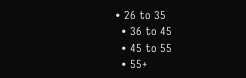• 26 to 35
  • 36 to 45
  • 45 to 55
  • 55+